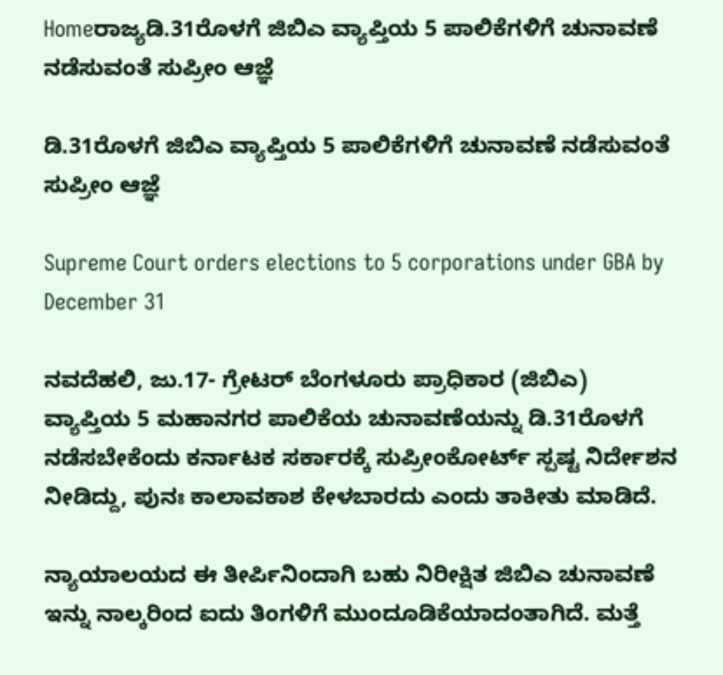Homeರಾಜ್ಯಡಿ.31ರೊಳಗೆ ಜಿಬಿಎ ವ್ಯಾಪ್ತಿಯ 5 ಪಾಲಿಕೆಗಳಿಗೆ ಚುನಾವಣೆ ನಡೆಸುವಂತೆ ಸುಪ್ರೀಂ ಆಜ್ಞೆ

ಡಿ.31ರೊಳಗೆ ಜಿಬಿಎ ವ್ಯಾಪ್ತಿಯ 5 ಪಾಲಿಕೆಗಳಿಗೆ ಚುನಾವಣೆ ನಡೆಸುವಂತೆ ಸುಪ್ರೀಂ ಆಜ್ಞೆ

Supreme Court orders elections to 5 corporations under GBA by December 31

ನವದೆಹಲಿ, ಜು.17- ಗ್ರೇಟರ್‌ ಬೆಂಗಳೂರು ಪ್ರಾಧಿಕಾರ (ಜಿಬಿಎ) ವ್ಯಾಪ್ತಿಯ 5 ಮಹಾನಗರ ಪಾಲಿಕೆಯ ಚುನಾವಣೆಯನ್ನು ಡಿ.31ರೊಳಗೆ ನಡೆಸಬೇಕೆಂದು ಕರ್ನಾಟಕ ಸರ್ಕಾರಕ್ಕೆ ಸುಪ್ರೀಂಕೋರ್ಟ್‌ ಸ್ಪಷ್ಟ ನಿರ್ದೇಶನ ನೀಡಿದ್ದು, ಪುನಃ ಕಾಲಾವಕಾಶ ಕೇಳಬಾರದು ಎಂದು ತಾಕೀತು ಮಾಡಿದೆ.

ನ್ಯಾಯಾಲಯದ ಈ ತೀರ್ಪಿನಿಂದಾಗಿ ಬಹು ನಿರೀಕ್ಷಿತ ಜಿಬಿಎ ಚುನಾವಣೆ ಇನ್ನು ನಾಲ್ಕರಿಂದ ಐದು ತಿಂಗಳಿಗೆ ಮುಂದೂಡಿಕೆಯಾದಂತಾಗಿದೆ. ಮತ್ತೆ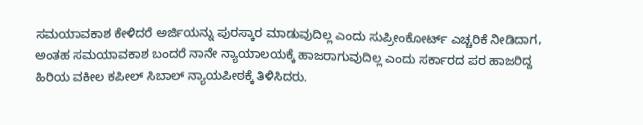ಸಮಯಾವಕಾಶ ಕೇಳಿದರೆ ಅರ್ಜಿಯನ್ನು ಪುರಸ್ಕಾರ ಮಾಡುವುದಿಲ್ಲ ಎಂದು ಸುಪ್ರೀಂಕೋರ್ಟ್‌ ಎಚ್ಚರಿಕೆ ನೀಡಿದಾಗ, ಅಂತಹ ಸಮಯಾವಕಾಶ ಬಂದರೆ ನಾನೇ ನ್ಯಾಯಾಲಯಕ್ಕೆ ಹಾಜರಾಗುವುದಿಲ್ಲ ಎಂದು ಸರ್ಕಾರದ ಪರ ಹಾಜರಿದ್ದ ಹಿರಿಯ ವಕೀಲ ಕಪೀಲ್‌ ಸಿಬಾಲ್‌ ನ್ಯಾಯಪೀಠಕ್ಕೆ ತಿಳಿಸಿದರು.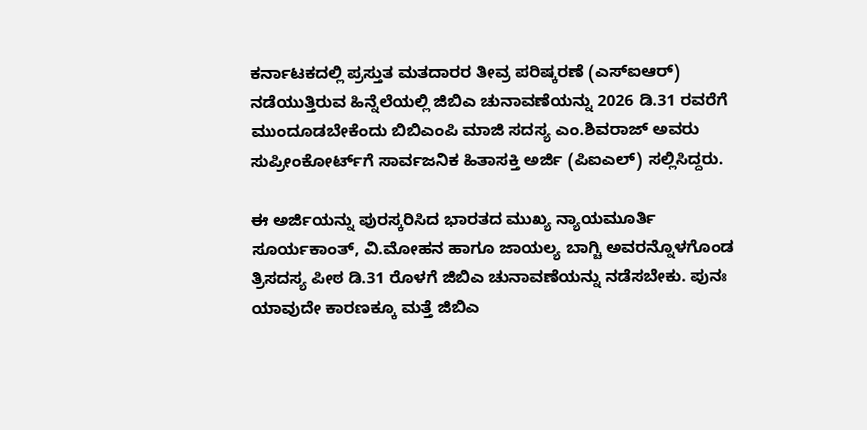ಕರ್ನಾಟಕದಲ್ಲಿ ಪ್ರಸ್ತುತ ಮತದಾರರ ತೀವ್ರ ಪರಿಷ್ಕರಣೆ (ಎಸ್‌‍ಐಆರ್‌) ನಡೆಯುತ್ತಿರುವ ಹಿನ್ನೆಲೆಯಲ್ಲಿ ಜಿಬಿಎ ಚುನಾವಣೆಯನ್ನು 2026 ಡಿ.31 ರವರೆಗೆ ಮುಂದೂಡಬೇಕೆಂದು ಬಿಬಿಎಂಪಿ ಮಾಜಿ ಸದಸ್ಯ ಎಂ.ಶಿವರಾಜ್‌ ಅವರು ಸುಪ್ರೀಂಕೋರ್ಟ್‌ಗೆ ಸಾರ್ವಜನಿಕ ಹಿತಾಸಕ್ತಿ ಅರ್ಜಿ (ಪಿಐಎಲ್‌) ಸಲ್ಲಿಸಿದ್ದರು.

ಈ ಅರ್ಜಿಯನ್ನು ಪುರಸ್ಕರಿಸಿದ ಭಾರತದ ಮುಖ್ಯ ನ್ಯಾಯಮೂರ್ತಿ ಸೂರ್ಯಕಾಂತ್‌, ವಿ.ಮೋಹನ ಹಾಗೂ ಜಾಯಲ್ಯ ಬಾಗ್ಚಿ ಅವರನ್ನೊಳಗೊಂಡ ತ್ರಿಸದಸ್ಯ ಪೀಠ ಡಿ.31 ರೊಳಗೆ ಜಿಬಿಎ ಚುನಾವಣೆಯನ್ನು ನಡೆಸಬೇಕು. ಪುನಃ ಯಾವುದೇ ಕಾರಣಕ್ಕೂ ಮತ್ತೆ ಜಿಬಿಎ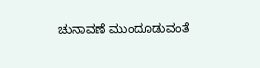ಚುನಾವಣೆ ಮುಂದೂಡುವಂತೆ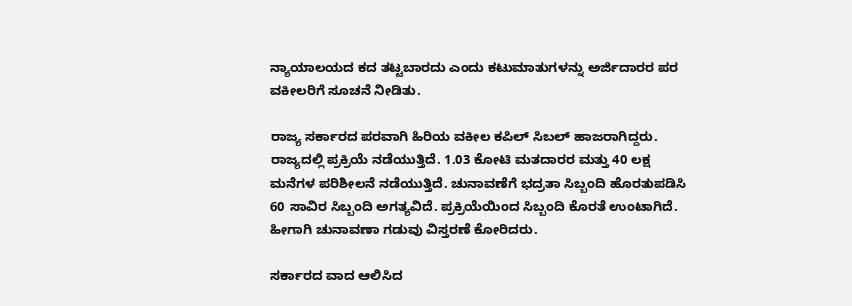ನ್ಯಾಯಾಲಯದ ಕದ ತಟ್ಟಬಾರದು ಎಂದು ಕಟುಮಾತುಗಳನ್ನು ಅರ್ಜಿದಾರರ ಪರ ವಕೀಲರಿಗೆ ಸೂಚನೆ ನೀಡಿತು.

ರಾಜ್ಯ ಸರ್ಕಾರದ ಪರವಾಗಿ ಹಿರಿಯ ವಕೀಲ ಕಪಿಲ್‌ ಸಿಬಲ್‌ ಹಾಜರಾಗಿದ್ದರು. ರಾಜ್ಯದಲ್ಲಿ ಪ್ರಕ್ರಿಯೆ ನಡೆಯುತ್ತಿದೆ. 1.03 ಕೋಟಿ ಮತದಾರರ ಮತ್ತು 40 ಲಕ್ಷ ಮನೆಗಳ ಪರಿಶೀಲನೆ ನಡೆಯುತ್ತಿದೆ. ಚುನಾವಣೆಗೆ ಭದ್ರತಾ ಸಿಬ್ಬಂದಿ ಹೊರತುಪಡಿಸಿ 60 ಸಾವಿರ ಸಿಬ್ಬಂದಿ ಅಗತ್ಯವಿದೆ. ಪ್ರಕ್ರಿಯೆಯಿಂದ ಸಿಬ್ಬಂದಿ ಕೊರತೆ ಉಂಟಾಗಿದೆ. ಹೀಗಾಗಿ ಚುನಾವಣಾ ಗಡುವು ವಿಸ್ತರಣೆ ಕೋರಿದರು.

ಸರ್ಕಾರದ ವಾದ ಆಲಿಸಿದ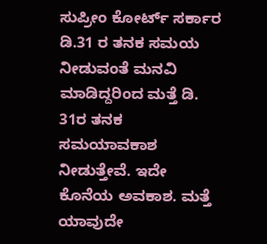ಸುಪ್ರೀಂ ಕೋರ್ಟ್‌ ಸರ್ಕಾರ ಡಿ.31 ರ ತನಕ ಸಮಯ ನೀಡುವಂತೆ ಮನವಿ ಮಾಡಿದ್ದರಿಂದ ಮತ್ತೆ ಡಿ. 31ರ ತನಕ ಸಮಯಾವಕಾಶ ನೀಡುತ್ತೇವೆ. ಇದೇ ಕೊನೆಯ ಅವಕಾಶ. ಮತ್ತೆ ಯಾವುದೇ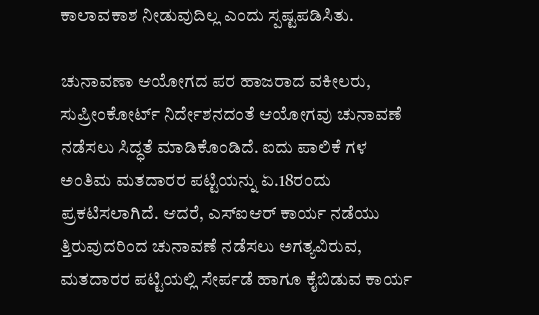ಕಾಲಾವಕಾಶ ನೀಡುವುದಿಲ್ಲ ಎಂದು ಸ್ಪಷ್ಟಪಡಿಸಿತು.

ಚುನಾವಣಾ ಆಯೋಗದ ಪರ ಹಾಜರಾದ ವಕೀಲರು, ಸುಪ್ರೀಂಕೋರ್ಟ್‌ ನಿರ್ದೇಶನದಂತೆ ಆಯೋಗವು ಚುನಾವಣೆ ನಡೆಸಲು ಸಿದ್ಧತೆ ಮಾಡಿಕೊಂಡಿದೆ. ಐದು ಪಾಲಿಕೆ ಗಳ ಅಂತಿಮ ಮತದಾರರ ಪಟ್ಟಿಯನ್ನು ಏ.18ರಂದು ಪ್ರಕಟಿಸಲಾಗಿದೆ. ಆದರೆ, ಎಸ್‌‍ಐಆರ್‌ ಕಾರ್ಯ ನಡೆಯು ತ್ತಿರುವುದರಿಂದ ಚುನಾವಣೆ ನಡೆಸಲು ಅಗತ್ಯವಿರುವ, ಮತದಾರರ ಪಟ್ಟಿಯಲ್ಲಿ ಸೇರ್ಪಡೆ ಹಾಗೂ ಕೈಬಿಡುವ ಕಾರ್ಯ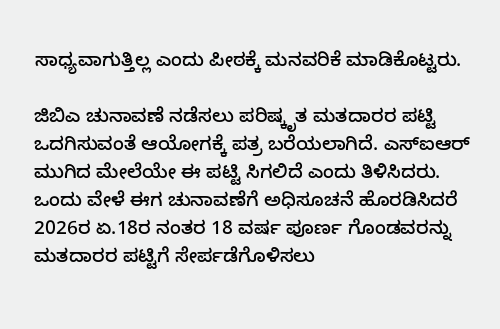ಸಾಧ್ಯವಾಗುತ್ತಿಲ್ಲ ಎಂದು ಪೀಠಕ್ಕೆ ಮನವರಿಕೆ ಮಾಡಿಕೊಟ್ಟರು.

ಜಿಬಿಎ ಚುನಾವಣೆ ನಡೆಸಲು ಪರಿಷ್ಕೃತ ಮತದಾರರ ಪಟ್ಟಿ ಒದಗಿಸುವಂತೆ ಆಯೋಗಕ್ಕೆ ಪತ್ರ ಬರೆಯಲಾಗಿದೆ. ಎಸ್‌‍ಐಆರ್‌ ಮುಗಿದ ಮೇಲೆಯೇ ಈ ಪಟ್ಟಿ ಸಿಗಲಿದೆ ಎಂದು ತಿಳಿಸಿದರು.
ಒಂದು ವೇಳೆ ಈಗ ಚುನಾವಣೆಗೆ ಅಧಿಸೂಚನೆ ಹೊರಡಿಸಿದರೆ 2026ರ ಏ.18ರ ನಂತರ 18 ವರ್ಷ ಪೂರ್ಣ ಗೊಂಡವರನ್ನು ಮತದಾರರ ಪಟ್ಟಿಗೆ ಸೇರ್ಪಡೆಗೊಳಿಸಲು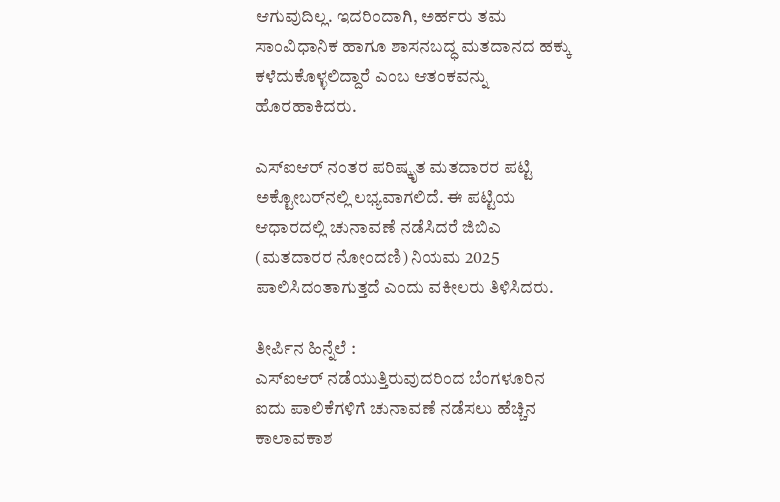ಆಗುವುದಿಲ್ಲ. ಇದರಿಂದಾಗಿ, ಅರ್ಹರು ತಮ ಸಾಂವಿಧಾನಿಕ ಹಾಗೂ ಶಾಸನಬದ್ಧ ಮತದಾನದ ಹಕ್ಕು ಕಳೆದುಕೊಳ್ಳಲಿದ್ದಾರೆ ಎಂಬ ಆತಂಕವನ್ನು ಹೊರಹಾಕಿದರು.

ಎಸ್‌‍ಐಆರ್‌ ನಂತರ ಪರಿಷ್ಕೃತ ಮತದಾರರ ಪಟ್ಟಿ ಅಕ್ಟೋಬರ್‌ನಲ್ಲಿ ಲಭ್ಯವಾಗಲಿದೆ. ಈ ಪಟ್ಟಿಯ ಆಧಾರದಲ್ಲಿ ಚುನಾವಣೆ ನಡೆಸಿದರೆ ಜಿಬಿಎ (ಮತದಾರರ ನೋಂದಣಿ) ನಿಯಮ 2025 ಪಾಲಿಸಿದಂತಾಗುತ್ತದೆ ಎಂದು ವಕೀಲರು ತಿಳಿಸಿದರು.

ತೀರ್ಪಿನ ಹಿನ್ನೆಲೆ :
ಎಸ್‌‍ಐಆರ್‌ ನಡೆಯುತ್ತಿರುವುದರಿಂದ ಬೆಂಗಳೂರಿನ ಐದು ಪಾಲಿಕೆಗಳಿಗೆ ಚುನಾವಣೆ ನಡೆಸಲು ಹೆಚ್ಚಿನ ಕಾಲಾವಕಾಶ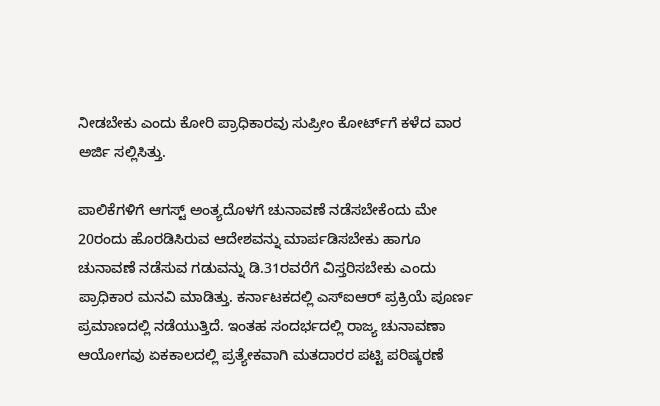ನೀಡಬೇಕು ಎಂದು ಕೋರಿ ಪ್ರಾಧಿಕಾರವು ಸುಪ್ರೀಂ ಕೋರ್ಟ್‌ಗೆ ಕಳೆದ ವಾರ ಅರ್ಜಿ ಸಲ್ಲಿಸಿತ್ತು.

ಪಾಲಿಕೆಗಳಿಗೆ ಆಗಸ್ಟ್‌ ಅಂತ್ಯದೊಳಗೆ ಚುನಾವಣೆ ನಡೆಸಬೇಕೆಂದು ಮೇ 20ರಂದು ಹೊರಡಿಸಿರುವ ಆದೇಶವನ್ನು ಮಾರ್ಪಡಿಸಬೇಕು ಹಾಗೂ ಚುನಾವಣೆ ನಡೆಸುವ ಗಡುವನ್ನು ಡಿ.31ರವರೆಗೆ ವಿಸ್ತರಿಸಬೇಕು ಎಂದು ಪ್ರಾಧಿಕಾರ ಮನವಿ ಮಾಡಿತ್ತು. ಕರ್ನಾಟಕದಲ್ಲಿ ಎಸ್‌‍ಐಆರ್‌ ಪ್ರಕ್ರಿಯೆ ಪೂರ್ಣ ಪ್ರಮಾಣದಲ್ಲಿ ನಡೆಯುತ್ತಿದೆ. ಇಂತಹ ಸಂದರ್ಭದಲ್ಲಿ ರಾಜ್ಯ ಚುನಾವಣಾ ಆಯೋಗವು ಏಕಕಾಲದಲ್ಲಿ ಪ್ರತ್ಯೇಕವಾಗಿ ಮತದಾರರ ಪಟ್ಟಿ ಪರಿಷ್ಕರಣೆ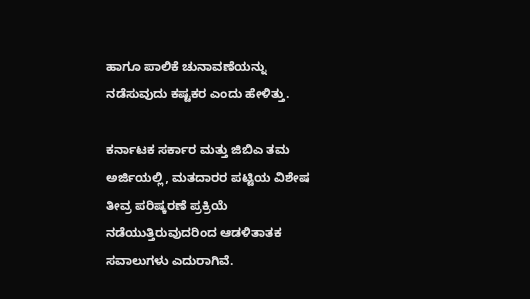ಹಾಗೂ ಪಾಲಿಕೆ ಚುನಾವಣೆಯನ್ನು ನಡೆಸುವುದು ಕಷ್ಟಕರ ಎಂದು ಹೇಳಿತ್ತು.

ಕರ್ನಾಟಕ ಸರ್ಕಾರ ಮತ್ತು ಜಿಬಿಎ ತಮ ಅರ್ಜಿಯಲ್ಲಿ, ಮತದಾರರ ಪಟ್ಟಿಯ ವಿಶೇಷ ತೀವ್ರ ಪರಿಷ್ಕರಣೆ ಪ್ರಕ್ರಿಯೆ ನಡೆಯುತ್ತಿರುವುದರಿಂದ ಆಡಳಿತಾತಕ ಸವಾಲುಗಳು ಎದುರಾಗಿವೆ.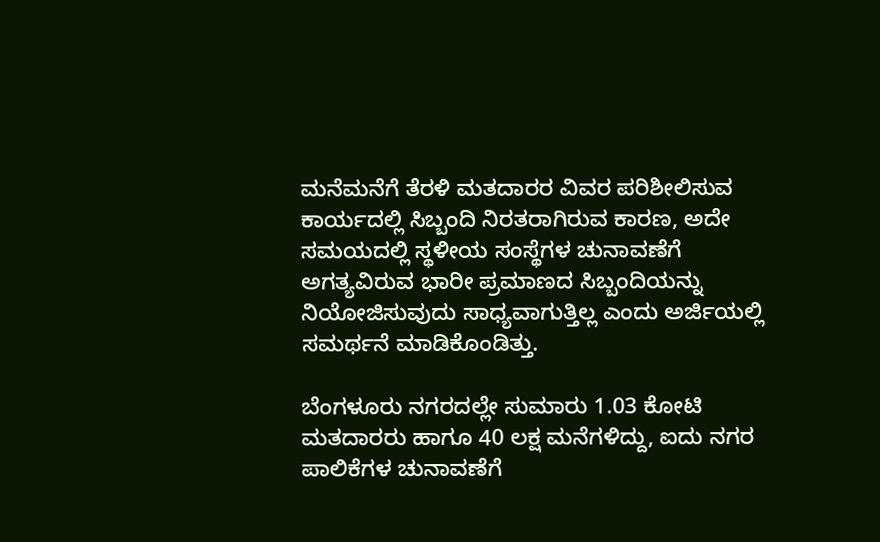ಮನೆಮನೆಗೆ ತೆರಳಿ ಮತದಾರರ ವಿವರ ಪರಿಶೀಲಿಸುವ ಕಾರ್ಯದಲ್ಲಿ ಸಿಬ್ಬಂದಿ ನಿರತರಾಗಿರುವ ಕಾರಣ, ಅದೇ ಸಮಯದಲ್ಲಿ ಸ್ಥಳೀಯ ಸಂಸ್ಥೆಗಳ ಚುನಾವಣೆಗೆ ಅಗತ್ಯವಿರುವ ಭಾರೀ ಪ್ರಮಾಣದ ಸಿಬ್ಬಂದಿಯನ್ನು ನಿಯೋಜಿಸುವುದು ಸಾಧ್ಯವಾಗುತ್ತಿಲ್ಲ ಎಂದು ಅರ್ಜಿಯಲ್ಲಿ ಸಮರ್ಥನೆ ಮಾಡಿಕೊಂಡಿತ್ತು.

ಬೆಂಗಳೂರು ನಗರದಲ್ಲೇ ಸುಮಾರು 1.03 ಕೋಟಿ ಮತದಾರರು ಹಾಗೂ 40 ಲಕ್ಷ ಮನೆಗಳಿದ್ದು, ಐದು ನಗರ ಪಾಲಿಕೆಗಳ ಚುನಾವಣೆಗೆ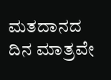ಮತದಾನದ ದಿನ ಮಾತ್ರವೇ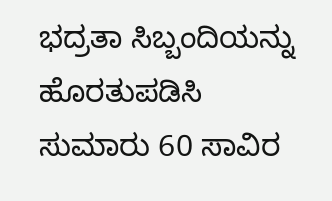ಭದ್ರತಾ ಸಿಬ್ಬಂದಿಯನ್ನು ಹೊರತುಪಡಿಸಿ ಸುಮಾರು 60 ಸಾವಿರ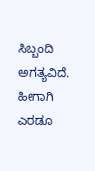ಸಿಬ್ಬಂದಿ ಅಗತ್ಯವಿದೆ. ಹೀಗಾಗಿ ಎರಡೂ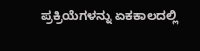ಪ್ರಕ್ರಿಯೆಗಳನ್ನು ಏಕಕಾಲದಲ್ಲಿ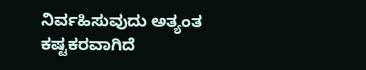ನಿರ್ವಹಿಸುವುದು ಅತ್ಯಂತ ಕಷ್ಟಕರವಾಗಿದೆ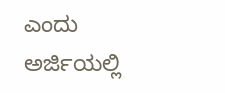ಎಂದು ಅರ್ಜಿಯಲ್ಲಿ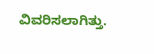ವಿವರಿಸಲಾಗಿತ್ತು.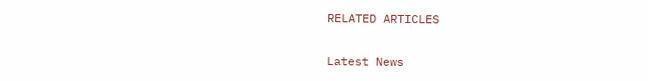RELATED ARTICLES

Latest News